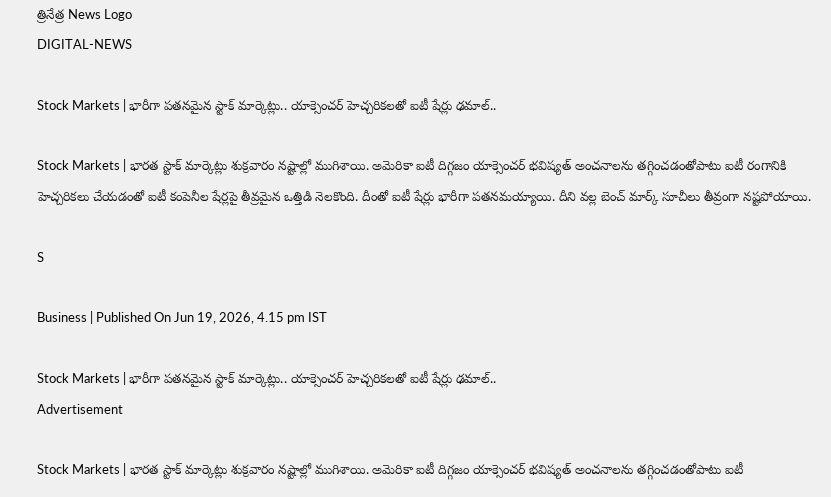త్రినేత్ర News Logo
DIGITAL-NEWS

Stock Markets | భారీగా ప‌త‌న‌మైన స్టాక్ మార్కెట్లు.. యాక్సెంచ‌ర్ హెచ్చ‌రిక‌ల‌తో ఐటీ షేర్లు ఢ‌మాల్‌..

Stock Markets | భార‌త స్టాక్ మార్కెట్లు శుక్ర‌వారం న‌ష్టాల్లో ముగిశాయి. అమెరికా ఐటీ దిగ్గ‌జం యాక్సెంచ‌ర్ భ‌విష్య‌త్ అంచ‌నాల‌ను త‌గ్గించ‌డంతోపాటు ఐటీ రంగానికి హెచ్చ‌రిక‌లు చేయ‌డంతో ఐటీ కంపెనీల షేర్ల‌పై తీవ్ర‌మైన ఒత్తిడి నెల‌కొంది. దీంతో ఐటీ షేర్లు భారీగా ప‌త‌న‌మ‌య్యాయి. దీని వ‌ల్ల బెంచ్ మార్క్ సూచీలు తీవ్రంగా న‌ష్ట‌పోయాయి.

S

Business | Published On Jun 19, 2026, 4.15 pm IST

Stock Markets | భారీగా ప‌త‌న‌మైన స్టాక్ మార్కెట్లు.. యాక్సెంచ‌ర్ హెచ్చ‌రిక‌ల‌తో ఐటీ షేర్లు ఢ‌మాల్‌..
Advertisement

Stock Markets | భార‌త స్టాక్ మార్కెట్లు శుక్ర‌వారం న‌ష్టాల్లో ముగిశాయి. అమెరికా ఐటీ దిగ్గ‌జం యాక్సెంచ‌ర్ భ‌విష్య‌త్ అంచ‌నాల‌ను త‌గ్గించ‌డంతోపాటు ఐటీ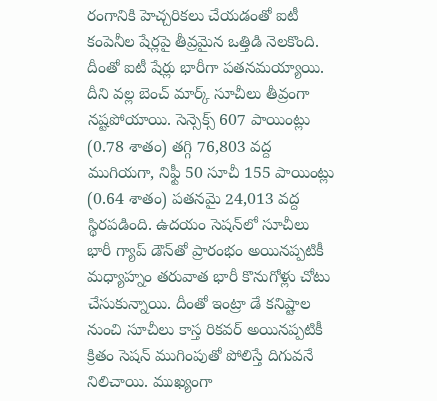రంగానికి హెచ్చ‌రిక‌లు చేయ‌డంతో ఐటీ కంపెనీల షేర్ల‌పై తీవ్ర‌మైన ఒత్తిడి నెల‌కొంది. దీంతో ఐటీ షేర్లు భారీగా ప‌త‌న‌మ‌య్యాయి. దీని వ‌ల్ల బెంచ్ మార్క్ సూచీలు తీవ్రంగా న‌ష్ట‌పోయాయి. సెన్సెక్స్ 607 పాయింట్లు (0.78 శాతం) త‌గ్గి 76,803 వ‌ద్ద ముగియ‌గా, నిఫ్టీ 50 సూచీ 155 పాయింట్లు (0.64 శాతం) ప‌త‌నమై 24,013 వ‌ద్ద స్థిర‌ప‌డింది. ఉద‌యం సెష‌న్‌లో సూచీలు భారీ గ్యాప్ డౌన్‌తో ప్రారంభం అయిన‌ప్ప‌టికీ మ‌ధ్యాహ్నం త‌రువాత భారీ కొనుగోళ్లు చోటు చేసుకున్నాయి. దీంతో ఇంట్రా డే క‌నిష్టాల నుంచి సూచీలు కాస్త రిక‌వ‌ర్ అయిన‌ప్ప‌టికీ క్రితం సెష‌న్ ముగింపుతో పోలిస్తే దిగువ‌నే నిలిచాయి. ముఖ్యంగా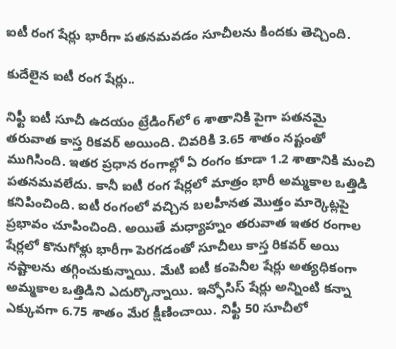ఐటీ రంగ షేర్లు భారీగా ప‌త‌న‌మ‌వ‌డం సూచీల‌ను కింద‌కు తెచ్చింది.

కుదేలైన ఐటీ రంగ షేర్లు..

నిఫ్టీ ఐటీ సూచీ ఉద‌యం ట్రేడింగ్‌లో 6 శాతానికి పైగా ప‌త‌న‌మై త‌రువాత కాస్త రిక‌వ‌ర్ అయింది. చివ‌రికి 3.65 శాతం న‌ష్టంతో ముగిసింది. ఇత‌ర ప్ర‌ధాన రంగాల్లో ఏ రంగం కూడా 1.2 శాతానికి మంచి ప‌త‌న‌మ‌వ‌లేదు. కానీ ఐటీ రంగ షేర్ల‌లో మాత్రం భారీ అమ్మ‌కాల ఒత్తిడి క‌నిపించింది. ఐటీ రంగంలో వ‌చ్చిన బ‌ల‌హీన‌త మొత్తం మార్కెట్ల‌పై ప్ర‌భావం చూపించింది. అయితే మ‌ధ్యాహ్నం త‌రువాత ఇత‌ర రంగాల షేర్ల‌లో కొనుగోళ్లు భారీగా పెర‌గ‌డంతో సూచీలు కాస్త రిక‌వ‌ర్ అయి న‌ష్టాల‌ను త‌గ్గించుకున్నాయి. మేటి ఐటీ కంపెనీల షేర్లు అత్య‌ధికంగా అమ్మ‌కాల ఒత్తిడిని ఎదుర్కొన్నాయి. ఇన్ఫోసిస్ షేర్లు అన్నింటి క‌న్నా ఎక్కువ‌గా 6.75 శాతం మేర క్షీణించాయి. నిఫ్టీ 50 సూచీలో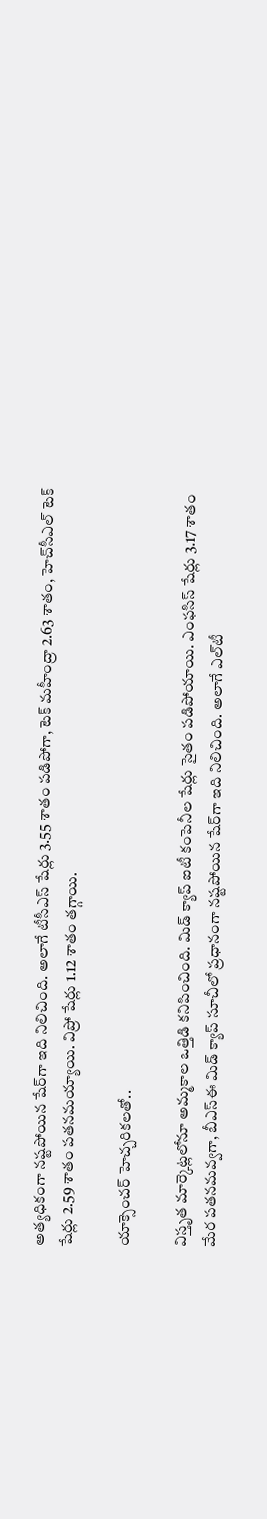అత్య‌ధికంగా న‌ష్ట‌పోయిన షేర్‌గా ఇది నిలిచింది. అలాగే టీసీఎస్ షేర్లు 3.55 శాతం ప‌డిపోగా, టెక్ మ‌హీంద్రా 2.63 శాతం, హెచ్‌సీఎల్ టెక్ షేర్లు 2.59 శాతం ప‌త‌న‌మ‌య్యాయి. విప్రో షేర్లు 1.12 శాతం త‌గ్గాయి.

యాక్సెంచ‌ర్ హెచ్చరిక‌ల‌తో..

విస్తృత మార్కెట్ల‌లోనూ అమ్మ‌కాల ఒత్తిడి క‌నిపించింది. మిడ్ క్యాప్ ఐటీ కంపెనీల షేర్లు సైతం ప‌డిపోయాయి. ఎంఫ‌సిస్ షేర్లు 3.17 శాతం మేర ప‌త‌న‌మ‌వ్వ‌గా, బీఎస్ఈ మిడ్ క్యాప్ సూచీలో ప్ర‌ధానంగా న‌ష్ట‌పోయిన షేర్‌గా ఇది నిలిచింది. అలాగే ఎల్‌టీ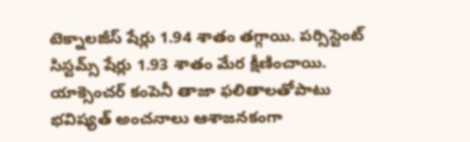టెక్నాల‌జీస్ షేర్లు 1.94 శాతం త‌గ్గాయి. ప‌ర్సిస్టెంట్ సిస్ట‌మ్స్ షేర్లు 1.93 శాతం మేర క్షీణించాయి. యాక్సెంచ‌ర్ కంపెనీ తాజా ఫ‌లితాల‌తోపాటు భ‌విష్య‌త్ అంచ‌నాలు ఆశాజ‌న‌కంగా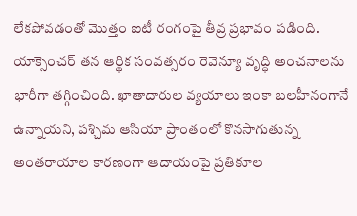లేక‌పోవ‌డంతో మొత్తం ఐటీ రంగంపై తీవ్ర ప్ర‌భావం ప‌డింది. యాక్సెంచ‌ర్ త‌న ఆర్థిక సంవ‌త్స‌రం రెవెన్యూ వృద్ధి అంచ‌నాల‌ను భారీగా త‌గ్గించింది. ఖాతాదారుల వ్య‌యాలు ఇంకా బ‌ల‌హీనంగానే ఉన్నాయ‌ని, ప‌శ్చిమ ఆసియా ప్రాంతంలో కొన‌సాగుతున్న అంత‌రాయాల కార‌ణంగా ఆదాయంపై ప్ర‌తికూల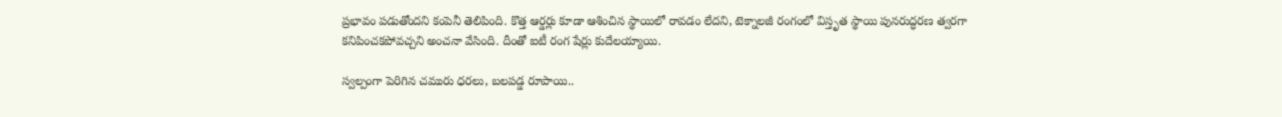ప్ర‌భావం ప‌డుతోంద‌ని కంపెనీ తెలిపింది. కొత్త ఆర్డ‌ర్లు కూడా ఆశించిన స్థాయిలో రావ‌డం లేద‌ని, టెక్నాల‌జీ రంగంలో విస్తృత స్థాయి పున‌రుద్ధ‌ర‌ణ త్వ‌ర‌గా క‌నిపించక‌పోవ‌చ్చ‌ని అంచ‌నా వేసింది. దీంతో ఐటీ రంగ షేర్లు కుదేల‌య్యాయి.

స్వ‌ల్పంగా పెరిగిన చ‌మురు ధ‌ర‌లు, బ‌ల‌ప‌డ్డ రూపాయి..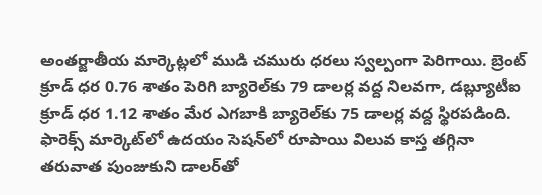అంత‌ర్జాతీయ మార్కెట్ల‌లో ముడి చ‌మురు ధ‌ర‌లు స్వ‌ల్పంగా పెరిగాయి. బ్రెంట్ క్రూడ్ ధ‌ర 0.76 శాతం పెరిగి బ్యారెల్‌కు 79 డాల‌ర్ల వ‌ద్ద నిల‌వ‌గా, డ‌బ్ల్యూటీఐ క్రూడ్ ధ‌ర 1.12 శాతం మేర ఎగ‌బాకి బ్యారెల్‌కు 75 డాల‌ర్ల వ‌ద్ద స్థిర‌ప‌డింది. ఫారెక్స్ మార్కెట్‌లో ఉద‌యం సెష‌న్‌లో రూపాయి విలువ కాస్త తగ్గినా త‌రువాత పుంజుకుని డాల‌ర్‌తో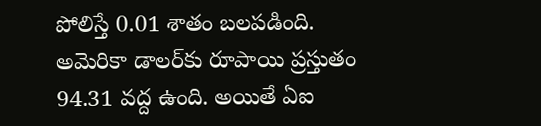పోలిస్తే 0.01 శాతం బ‌ల‌ప‌డింది. అమెరికా డాల‌ర్‌కు రూపాయి ప్ర‌స్తుతం 94.31 వ‌ద్ద ఉంది. అయితే ఏఐ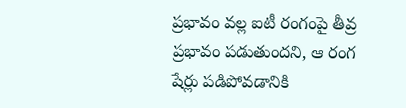ప్ర‌భావం వ‌ల్ల ఐటీ రంగంపై తీవ్ర ప్ర‌భావం ప‌డుతుంద‌ని, ఆ రంగ షేర్లు ప‌డిపోవ‌డానికి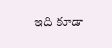ఇది కూడా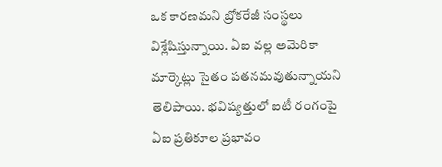ఒక కార‌ణ‌మ‌ని బ్రోక‌రేజీ సంస్థ‌లు విశ్లేషిస్తున్నాయి. ఏఐ వ‌ల్ల అమెరికా మార్కెట్లు సైతం ప‌త‌న‌మ‌వుతున్నాయ‌ని తెలిపాయి. భ‌విష్య‌త్తులో ఐటీ రంగంపై ఏఐ ప్ర‌తికూల ప్ర‌భావం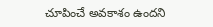చూపించే అవ‌కాశం ఉంద‌ని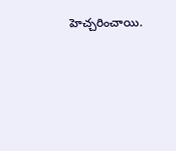హెచ్చ‌రించాయి.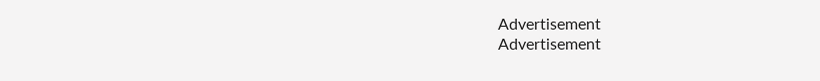Advertisement
Advertisement